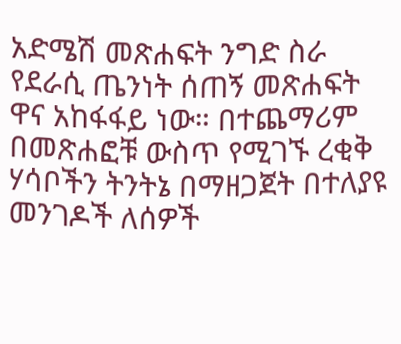አድሜሽ መጽሐፍት ንግድ ስራ የደራሲ ጤንነት ሰጠኝ መጽሐፍት ዋና አከፋፋይ ነው። በተጨማሪም በመጽሐፎቹ ውስጥ የሚገኙ ረቂቅ ሃሳቦችን ትንትኔ በማዘጋጀት በተለያዩ መንገዶች ለሰዎች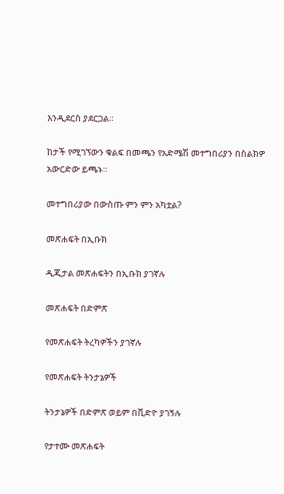እንዲደርስ ያደርጋል።

ከታች የሚገኘውን ቁልፍ በመጫን የአድሜሽ መተግበሪያን በስልክዎ አውርድው ይጫኑ።

መተግበሪያው በውስጡ ምን ምን አካቷል?

መጽሐፍት በኢቡክ

ዲጂታል መጽሐፍትን በኢቡክ ያገኛሉ

መጽሐፍት በድምጽ

የመጽሐፍት ትረካዎችን ያገኛሉ

የመጽሐፍት ትንታኔዎች

ትንታኔዎች በድምጽ ወይም በቪድዮ ያገኝሉ

የታተሙ መጽሐፍት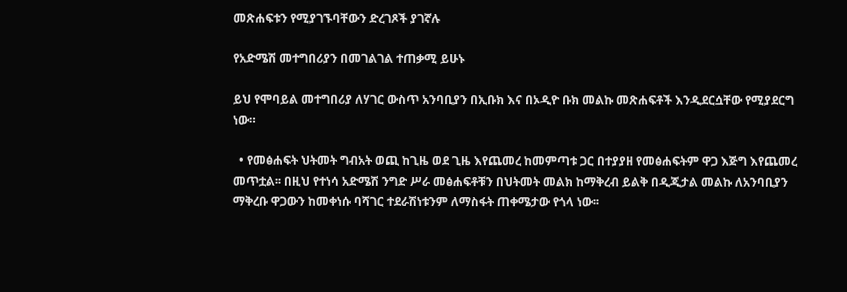መጽሐፍቱን የሚያገኙባቸውን ድረገጾች ያገኛሉ

የአድሜሽ መተግበሪያን በመገልገል ተጠቃሚ ይሁኑ

ይህ የሞባይል መተግበሪያ ለሃገር ውስጥ አንባቢያን በኢቡክ እና በኦዲዮ ቡክ መልኩ መጽሐፍቶች እንዲደርሷቸው የሚያደርግ ነው።

  • የመፅሐፍት ህትመት ግብአት ወጪ ከጊዜ ወደ ጊዜ እየጨመረ ከመምጣቱ ጋር በተያያዘ የመፅሐፍትም ዋጋ እጅግ እየጨመረ መጥቷል፡፡ በዚህ የተነሳ አድሜሽ ንግድ ሥራ መፅሐፍቶቹን በህትመት መልክ ከማቅረብ ይልቅ በዲጂታል መልኩ ለአንባቢያን ማቅረቡ ዋጋውን ከመቀነሱ ባሻገር ተደራሽነቱንም ለማስፋት ጠቀሜታው የጎላ ነው፡፡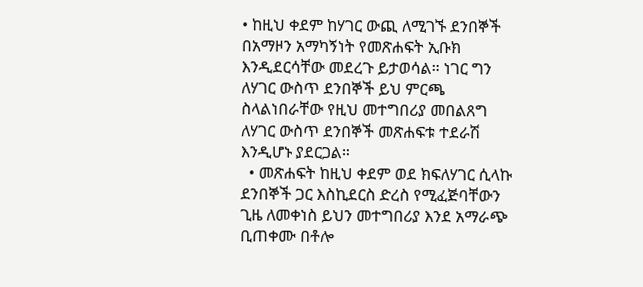• ከዚህ ቀደም ከሃገር ውጪ ለሚገኙ ደንበኞች በአማዞን አማካኝነት የመጽሐፍት ኢቡክ እንዲደርሳቸው መደረጉ ይታወሳል። ነገር ግን ለሃገር ውስጥ ደንበኞች ይህ ምርጫ ስላልነበራቸው የዚህ መተግበሪያ መበልጸግ ለሃገር ውስጥ ደንበኞች መጽሐፍቱ ተደራሽ እንዲሆኑ ያደርጋል።
  • መጽሐፍት ከዚህ ቀደም ወደ ክፍለሃገር ሲላኩ ደንበኞች ጋር እስኪደርስ ድረስ የሚፈጅባቸውን ጊዜ ለመቀነስ ይህን መተግበሪያ እንደ አማራጭ ቢጠቀሙ በቶሎ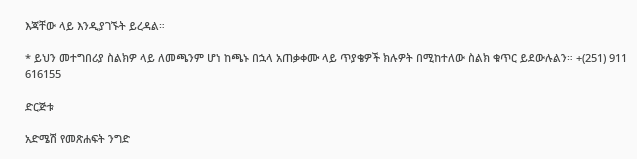እጃቸው ላይ እንዲያገኙት ይረዳል።

* ይህን መተግበሪያ ስልክዎ ላይ ለመጫንም ሆነ ከጫኑ በኋላ አጠቃቀሙ ላይ ጥያቄዎች ክሉዎት በሚከተለው ስልክ ቁጥር ይደውሉልን። +(251) 911 616155

ድርጅቱ

አድሜሽ የመጽሐፍት ንግድ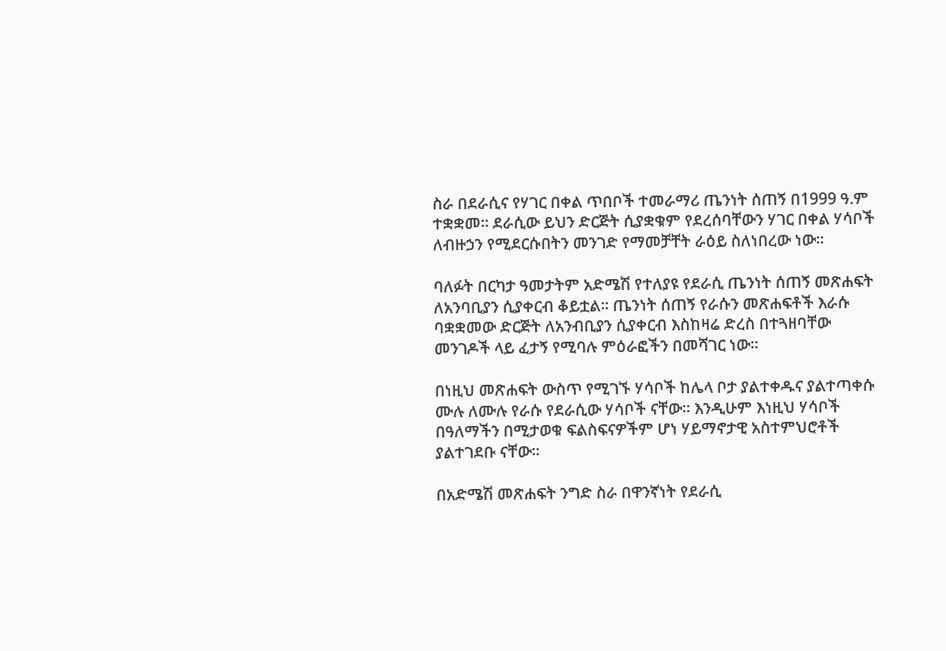ስራ በደራሲና የሃገር በቀል ጥበቦች ተመራማሪ ጤንነት ሰጠኝ በ1999 ዓ.ም ተቋቋመ። ደራሲው ይህን ድርጅት ሲያቋቁም የደረሰባቸውን ሃገር በቀል ሃሳቦች ለብዙኃን የሚደርሱበትን መንገድ የማመቻቸት ራዕይ ስለነበረው ነው።

ባለፉት በርካታ ዓመታትም አድሜሽ የተለያዩ የደራሲ ጤንነት ሰጠኝ መጽሐፍት ለአንባቢያን ሲያቀርብ ቆይቷል። ጤንነት ሰጠኝ የራሱን መጽሐፍቶች እራሱ ባቋቋመው ድርጅት ለአንብቢያን ሲያቀርብ እስከዛሬ ድረስ በተጓዘባቸው መንገዶች ላይ ፈታኝ የሚባሉ ምዕራፎችን በመሻገር ነው።

በነዚህ መጽሐፍት ውስጥ የሚገኙ ሃሳቦች ከሌላ ቦታ ያልተቀዱና ያልተጣቀሱ ሙሉ ለሙሉ የራሱ የደራሲው ሃሳቦች ናቸው። እንዲሁም እነዚህ ሃሳቦች በዓለማችን በሚታወቁ ፍልስፍናዎችም ሆነ ሃይማኖታዊ አስተምህሮቶች ያልተገደቡ ናቸው።

በአድሜሽ መጽሐፍት ንግድ ስራ በዋንኛነት የደራሲ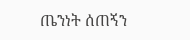ጤንነት ሰጠኝን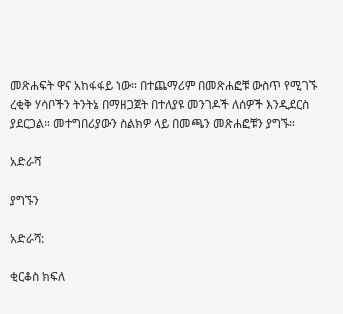መጽሐፍት ዋና አከፋፋይ ነው። በተጨማሪም በመጽሐፎቹ ውስጥ የሚገኙ ረቂቅ ሃሳቦችን ትንትኔ በማዘጋጀት በተለያዩ መንገዶች ለሰዎች እንዲደርስ ያደርጋል። መተግበሪያውን ስልክዎ ላይ በመጫን መጽሐፎቹን ያግኙ።

አድራሻ

ያግኙን

አድራሻ:

ቂርቆስ ክፍለ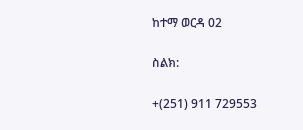ከተማ ወርዳ 02

ስልክ:

+(251) 911 729553